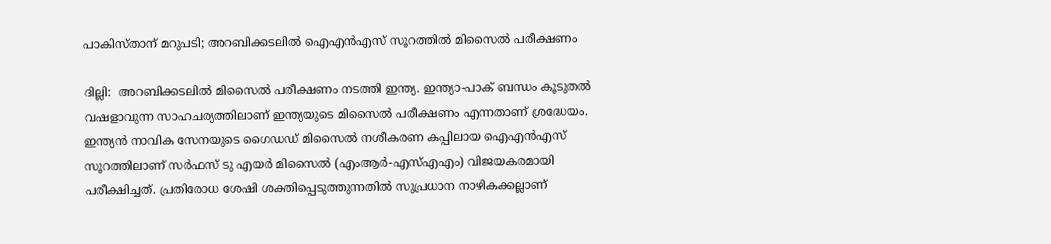പാകിസ്താന് മറുപടി; അറബിക്കടലില്‍ ഐഎന്‍എസ് സൂറത്തില്‍ മിസൈല്‍ പരീക്ഷണം

ദില്ലി:  അറബിക്കടലില്‍ മിസൈല്‍ പരീക്ഷണം നടത്തി ഇന്ത്യ. ഇന്ത്യാ-പാക് ബന്ധം കൂടുതല്‍ വഷളാവുന്ന സാഹചര്യത്തിലാണ് ഇന്ത്യയുടെ മിസൈല്‍ പരീക്ഷണം എന്നതാണ് ശ്രദ്ധേയം. ഇന്ത്യന്‍ നാവിക സേനയുടെ ഗൈഡഡ് മിസൈല്‍ നശീകരണ കപ്പിലായ ഐഎന്‍എസ് സൂറത്തിലാണ് സര്‍ഫസ് ടു എയര്‍ മിസൈല്‍ (എംആര്‍-എസ്എഎം) വിജയകരമായി പരീക്ഷിച്ചത്. പ്രതിരോധ ശേഷി ശക്തിപ്പെടുത്തുന്നതില്‍ സുപ്രധാന നാഴികക്കല്ലാണ്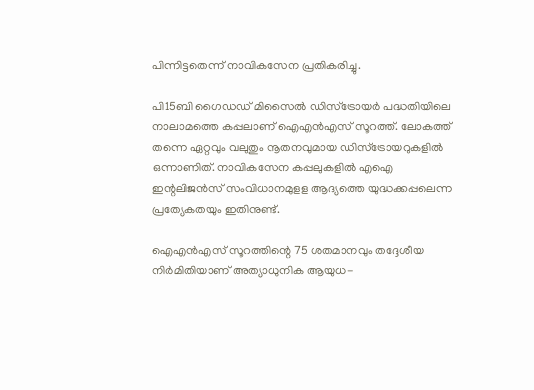പിന്നിട്ടതെന്ന് നാവികസേന പ്രതികരിച്ചു.

പി15ബി ഗൈഡഡ് മിസൈല്‍ ഡിസ്‌ട്രോയര്‍ പദ്ധതിയിലെ നാലാമത്തെ കപ്പലാണ് ഐഎന്‍എസ് സൂറത്ത്. ലോകത്ത് തന്നെ ഏറ്റവും വലുതും നൂതനവുമായ ഡിസ്‌ട്രോയറുകളില്‍ ഒന്നാണിത്. നാവികസേന കപ്പലുകളില്‍ എഐ ഇന്റലിജന്‍സ് സംവിധാനമുളള ആദ്യത്തെ യുദ്ധക്കപ്പലെന്ന പ്രത്യേകതയും ഇതിനുണ്ട്.

ഐഎന്‍എസ് സൂറത്തിന്റെ 75 ശതമാനവും തദ്ദേശീയ നിര്‍മിതിയാണ് അത്യാധുനിക ആയുധ-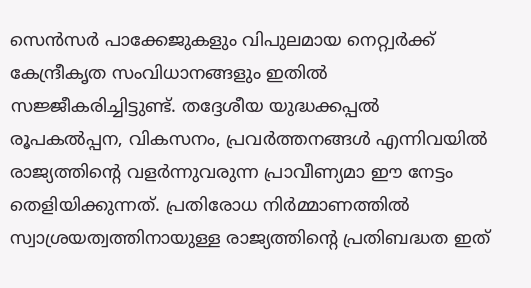സെന്‍സര്‍ പാക്കേജുകളും വിപുലമായ നെറ്റ്വര്‍ക്ക് കേന്ദ്രീകൃത സംവിധാനങ്ങളും ഇതില്‍ സജ്ജീകരിച്ചിട്ടുണ്ട്. തദ്ദേശീയ യുദ്ധക്കപ്പല്‍ രൂപകല്‍പ്പന, വികസനം, പ്രവര്‍ത്തനങ്ങള്‍ എന്നിവയില്‍ രാജ്യത്തിന്റെ വളര്‍ന്നുവരുന്ന പ്രാവീണ്യമാ ഈ നേട്ടം തെളിയിക്കുന്നത്. പ്രതിരോധ നിര്‍മ്മാണത്തില്‍ സ്വാശ്രയത്വത്തിനായുള്ള രാജ്യത്തിന്റെ പ്രതിബദ്ധത ഇത്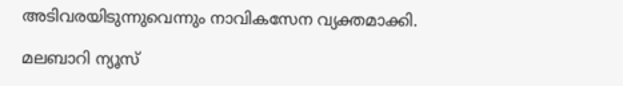അടിവരയിടുന്നുവെന്നും നാവികസേന വ്യക്തമാക്കി.

മലബാറി ന്യൂസ്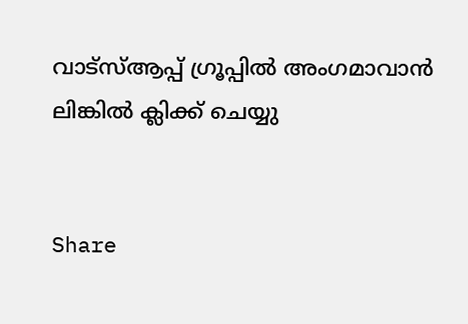വാട്‌സ്ആപ്പ് ഗ്രൂപ്പില്‍ അംഗമാവാന്‍
ലിങ്കില്‍ ക്ലിക്ക് ചെയ്യു


Share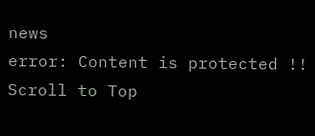news
error: Content is protected !!
Scroll to Top